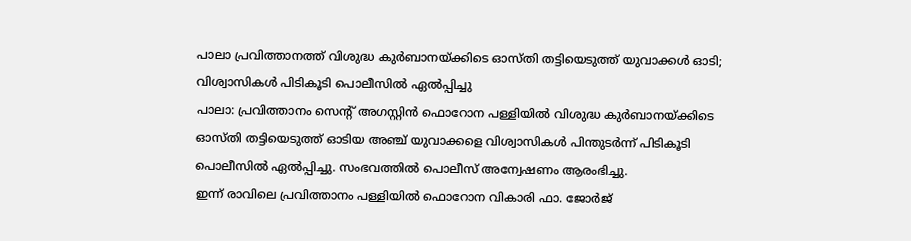പാലാ പ്രവിത്താനത്ത് വിശുദ്ധ കുർബാനയ്ക്കിടെ ഓസ്തി തട്ടിയെടുത്ത് യുവാക്കൾ ഓടി; വിശ്വാസികൾ പിടികൂടി പൊലീസിൽ ഏൽപ്പിച്ചു
പാലാ: പ്രവിത്താനം സെന്റ് അഗസ്റ്റിൻ ഫൊറോന പള്ളിയിൽ വിശുദ്ധ കുർബാനയ്ക്കിടെ ഓസ്തി തട്ടിയെടുത്ത് ഓടിയ അഞ്ച് യുവാക്കളെ വിശ്വാസികൾ പിന്തുടർന്ന് പിടികൂടി പൊലീസിൽ ഏൽപ്പിച്ചു. സംഭവത്തിൽ പൊലീസ് അന്വേഷണം ആരംഭിച്ചു.
ഇന്ന് രാവിലെ പ്രവിത്താനം പള്ളിയിൽ ഫൊറോന വികാരി ഫാ. ജോർജ്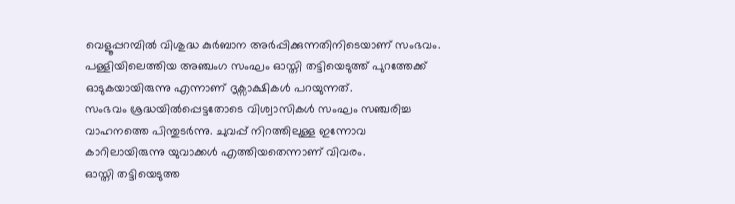വെളൂപ്പറമ്പിൽ വിശുദ്ധ കുർബാന അർപ്പിക്കുന്നതിനിടെയാണ് സംഭവം. പള്ളിയിലെത്തിയ അഞ്ചംഗ സംഘം ഓസ്തി തട്ടിയെടുത്ത് പുറത്തേക്ക് ഓടുകയായിരുന്നു എന്നാണ് ദൃക്സാക്ഷികൾ പറയുന്നത്.
സംഭവം ശ്രദ്ധയിൽപ്പെട്ടതോടെ വിശ്വാസികൾ സംഘം സഞ്ചരിച്ച വാഹനത്തെ പിന്തുടർന്നു. ചുവപ്പ് നിറത്തിലുള്ള ഇന്നോവ കാറിലായിരുന്നു യുവാക്കൾ എത്തിയതെന്നാണ് വിവരം.
ഓസ്തി തട്ടിയെടുത്ത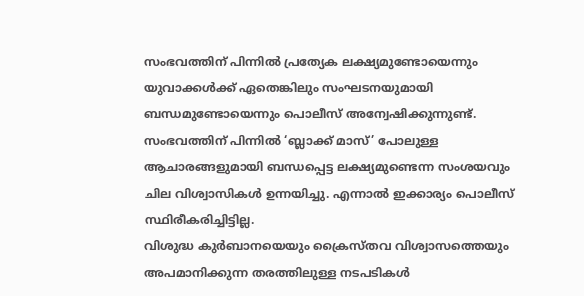സംഭവത്തിന് പിന്നിൽ പ്രത്യേക ലക്ഷ്യമുണ്ടോയെന്നും യുവാക്കൾക്ക് ഏതെങ്കിലും സംഘടനയുമായി ബന്ധമുണ്ടോയെന്നും പൊലീസ് അന്വേഷിക്കുന്നുണ്ട്. സംഭവത്തിന് പിന്നിൽ ‘ബ്ലാക്ക് മാസ്’ പോലുള്ള ആചാരങ്ങളുമായി ബന്ധപ്പെട്ട ലക്ഷ്യമുണ്ടെന്ന സംശയവും ചില വിശ്വാസികൾ ഉന്നയിച്ചു. എന്നാൽ ഇക്കാര്യം പൊലീസ് സ്ഥിരീകരിച്ചിട്ടില്ല.
വിശുദ്ധ കുർബാനയെയും ക്രൈസ്തവ വിശ്വാസത്തെയും അപമാനിക്കുന്ന തരത്തിലുള്ള നടപടികൾ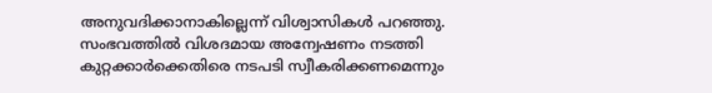അനുവദിക്കാനാകില്ലെന്ന് വിശ്വാസികൾ പറഞ്ഞു. സംഭവത്തിൽ വിശദമായ അന്വേഷണം നടത്തി കുറ്റക്കാർക്കെതിരെ നടപടി സ്വീകരിക്കണമെന്നും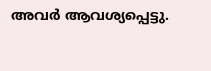അവർ ആവശ്യപ്പെട്ടു.